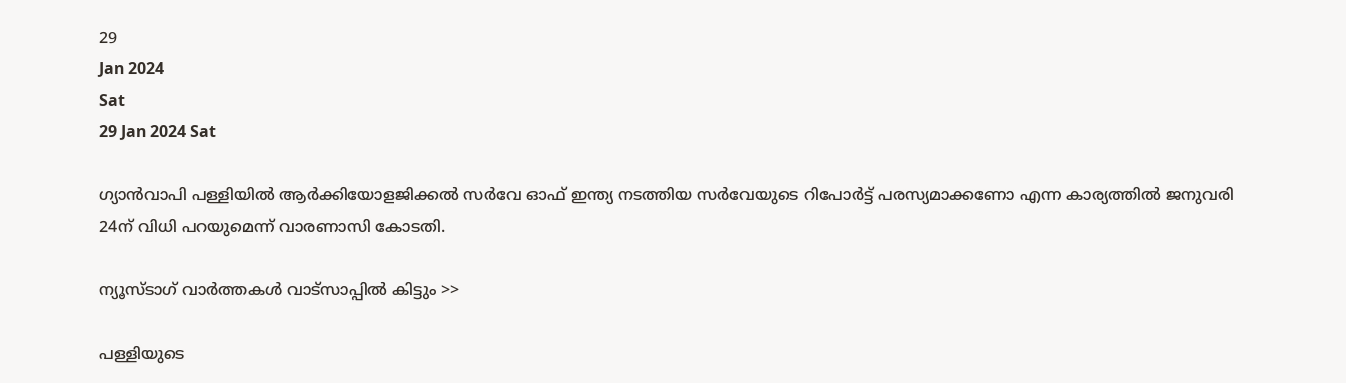29
Jan 2024
Sat
29 Jan 2024 Sat

ഗ്യാൻവാപി പള്ളിയിൽ ആർക്കിയോളജിക്കൽ സർവേ ഓഫ് ഇന്ത്യ നടത്തിയ സർവേയുടെ റിപോർട്ട് പരസ്യമാക്കണോ എന്ന കാര്യത്തിൽ ജനുവരി 24ന് വിധി പറയുമെന്ന് വാരണാസി കോടതി.

ന്യൂസ്ടാഗ് വാര്‍ത്തകള്‍ വാട്‌സാപ്പില്‍ കിട്ടും >>

പള്ളിയുടെ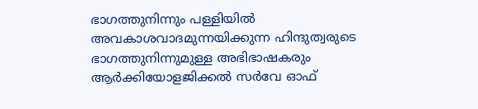ഭാഗത്തുനിന്നും പള്ളിയിൽ അവകാശവാദമുന്നയിക്കുന്ന ഹിന്ദുത്വരുടെ ഭാഗത്തുനിന്നുമുള്ള അഭിഭാഷകരും ആർക്കിയോളജിക്കൽ സർവേ ഓഫ്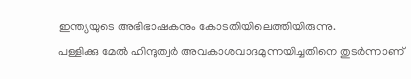ഇന്ത്യയുടെ അഭിഭാഷകനും കോടതിയിലെത്തിയിരുന്നു.
പള്ളിക്കു മേൽ ഹിന്ദുത്വർ അവകാശവാദമുന്നയിച്ചതിനെ തുടർന്നാണ്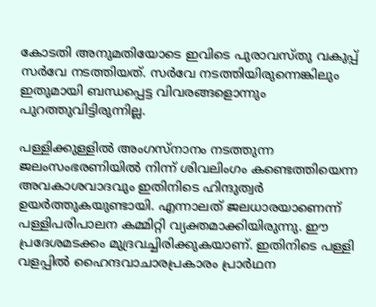കോടതി അനുമതിയോടെ ഇവിടെ പുരാവസ്തു വകുപ്പ് സർവേ നടത്തിയത്. സർവേ നടത്തിയിരുന്നെങ്കിലും ഇതുമായി ബന്ധപ്പെട്ട വിവരങ്ങളൊന്നും പുറത്തുവിട്ടിരുന്നില്ല.

പള്ളിക്കുള്ളിൽ അംഗസ്നാനം നടത്തുന്ന ജലംസംഭരണിയിൽ നിന്ന് ശിവലിംഗം കണ്ടെത്തിയെന്ന അവകാശവാദവും ഇതിനിടെ ഹിന്ദുത്വർ ഉയർത്തുകയുണ്ടായി. എന്നാലത് ജലധാരയാണെന്ന് പള്ളിപരിപാലന കമ്മിറ്റി വ്യക്തമാക്കിയിരുന്നു. ഈ പ്രദേശമടക്കം മുദ്രവച്ചിരിക്കുകയാണ്. ഇതിനിടെ പള്ളി വളപ്പിൽ ഹൈന്ദവാചാരപ്രകാരം പ്രാർഥന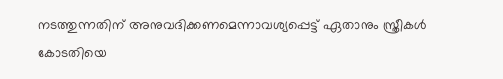നടത്തുന്നതിന് അനുവദിക്കണമെന്നാവശ്യപ്പെട്ട് ഏതാനും സ്ത്രീകൾ കോടതിയെ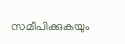സമീപിക്കുകയും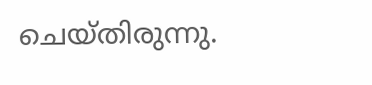ചെയ്തിരുന്നു.